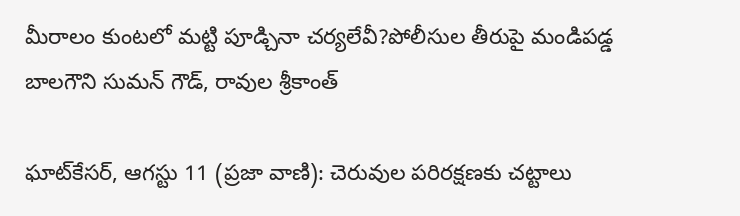మీరాలం కుంటలో మట్టి పూడ్చినా చర్యలేవీ?పోలీసుల తీరుపై మండిపడ్డ బాలగౌని సుమన్ గౌడ్, రావుల శ్రీకాంత్

ఘాట్‌కేసర్, ఆగస్టు 11 (ప్రజా వాణి): చెరువుల పరిరక్షణకు చట్టాలు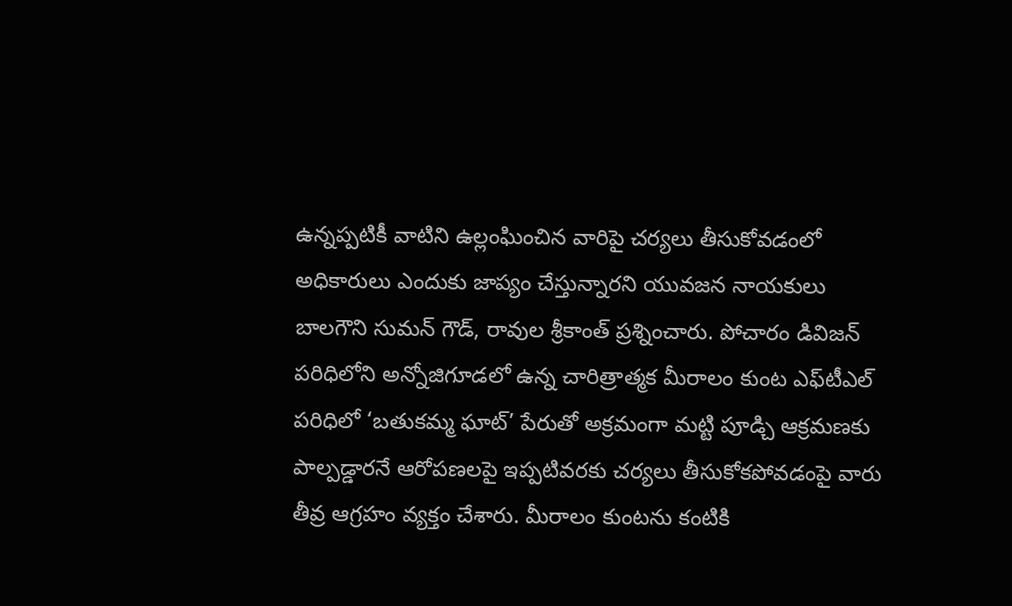ఉన్నప్పటికీ వాటిని ఉల్లంఘించిన వారిపై చర్యలు తీసుకోవడంలో అధికారులు ఎందుకు జాప్యం చేస్తున్నారని యువజన నాయకులు బాలగౌని సుమన్ గౌడ్, రావుల శ్రీకాంత్ ప్రశ్నించారు. పోచారం డివిజన్ పరిధిలోని అన్నోజిగూడలో ఉన్న చారిత్రాత్మక మీరాలం కుంట ఎఫ్‌టీఎల్ పరిధిలో ‘బతుకమ్మ ఘాట్’ పేరుతో అక్రమంగా మట్టి పూడ్చి ఆక్రమణకు పాల్పడ్డారనే ఆరోపణలపై ఇప్పటివరకు చర్యలు తీసుకోకపోవడంపై వారు తీవ్ర ఆగ్రహం వ్యక్తం చేశారు. మీరాలం కుంటను కంటికి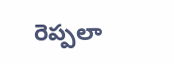రెప్పలా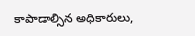కాపాడాల్సిన అధికారులు,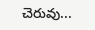చెరువు...